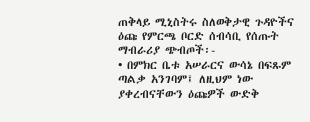ጠቅላይ ሚኒስትሩ ስለወቅታዊ ጉዳዮችና ዕጩ የምርጫ ቦርድ ሰብሳቢ የሰጡት ማብራሪያ ጭብጦች፡-
• በምክር ቤቱ አሠራርና ውሳኔ በፍጹም ጣልቃ አንገባም፤ ለዚህም ነው ያቀረብናቸውን ዕጩዎች ውድቅ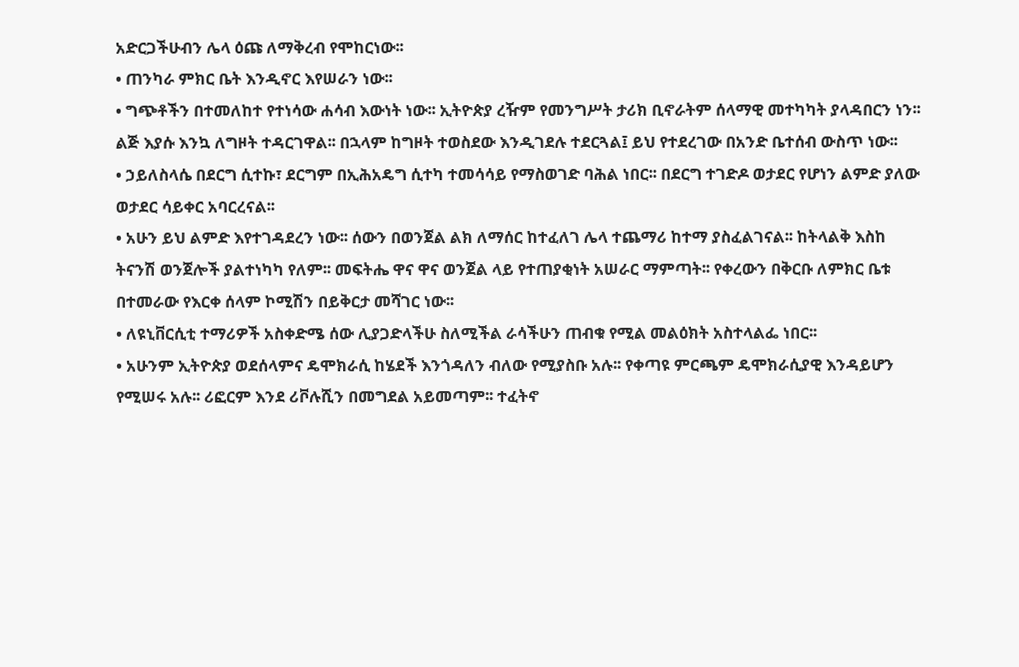አድርጋችሁብን ሌላ ዕጩ ለማቅረብ የሞከርነው፡፡
• ጠንካራ ምክር ቤት እንዲኖር እየሠራን ነው፡፡
• ግጭቶችን በተመለከተ የተነሳው ሐሳብ እውነት ነው፡፡ ኢትዮጵያ ረዥም የመንግሥት ታሪክ ቢኖራትም ሰላማዊ መተካካት ያላዳበርን ነን፡፡ ልጅ እያሱ እንኳ ለግዞት ተዳርገዋል፡፡ በኋላም ከግዞት ተወስደው እንዲገደሉ ተደርጓል፤ ይህ የተደረገው በአንድ ቤተሰብ ውስጥ ነው፡፡
• ኃይለስላሴ በደርግ ሲተኩ፣ ደርግም በኢሕአዴግ ሲተካ ተመሳሳይ የማስወገድ ባሕል ነበር፡፡ በደርግ ተገድዶ ወታደር የሆነን ልምድ ያለው ወታደር ሳይቀር አባርረናል፡፡
• አሁን ይህ ልምድ እየተገዳደረን ነው፡፡ ሰውን በወንጀል ልክ ለማሰር ከተፈለገ ሌላ ተጨማሪ ከተማ ያስፈልገናል፡፡ ከትላልቅ እስከ ትናንሽ ወንጀሎች ያልተነካካ የለም፡፡ መፍትሔ ዋና ዋና ወንጀል ላይ የተጠያቂነት አሠራር ማምጣት፡፡ የቀረውን በቅርቡ ለምክር ቤቱ በተመራው የእርቀ ሰላም ኮሚሽን በይቅርታ መሻገር ነው፡፡
• ለዩኒቨርሲቲ ተማሪዎች አስቀድሜ ሰው ሊያጋድላችሁ ስለሚችል ራሳችሁን ጠብቁ የሚል መልዕክት አስተላልፌ ነበር፡፡
• አሁንም ኢትዮጵያ ወደሰላምና ዴሞክራሲ ከሄደች እንጎዳለን ብለው የሚያስቡ አሉ፡፡ የቀጣዩ ምርጫም ዴሞክራሲያዊ እንዳይሆን የሚሠሩ አሉ፡፡ ሪፎርም እንደ ሪቮሉሺን በመግደል አይመጣም፡፡ ተፈትኖ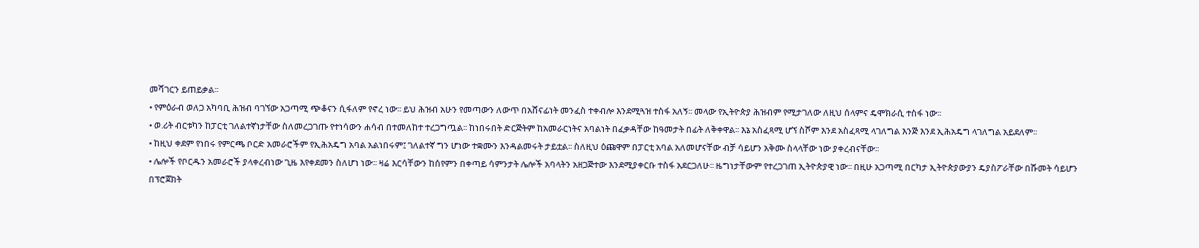መሻገርን ይጠይቃል፡፡
• የምዕራብ ወለጋ አካባቢ ሕዝብ ባገኘው አጋጣሚ ጭቆናን ሲፋለም የኖረ ነው፡፡ ይህ ሕዝብ አሁን የመጣውን ለውጥ በአሸናፊነት መንፈስ ተቀብሎ እንደሚጓዝ ተስፋ አለኝ፡፡ መላው የኢትዮጵያ ሕዝብም የሚታገለው ለዚህ ሰላምና ዴሞክራሲ ተስፋ ነው፡፡
• ወ.ሪት ብርቱካን ከፓርቲ ገለልተኛነታቸው ስለመረጋገጡ የተነሳውን ሐሳብ በተመለከተ ተረጋግጧል፡፡ ከነበሩበት ድርጅትም ከአመራርነትና አባልነት በፈቃዳቸው ከዓመታት በፊት ለቅቀዋል፡፡ እኔ አስፈጻሚ ሆኘ ስሾም እንደ አስፈጻሚ ላገለግል እንጅ እንደ ኢሕአዴግ ላገለግል አይደለም፡፡
• ከዚህ ቀደም የነበሩ የምርጫ ቦርድ አመራሮችም የኢሕአዴግ አባል አልነበሩም፤ ገለልተኛ ግን ሆነው ተቋሙን እንዳልመሩት ታይቷል፡፡ ስለዚህ ዕጩዋም በፓርቲ አባል አለመሆናቸው ብቻ ሳይሆን አቅሙ ስላላቸው ነው ያቀረብናቸው፡፡
• ሌሎች የቦርዱን አመራሮች ያላቀረብነው ጊዜ እየቀደመን ስለሆነ ነው፡፡ ዛሬ እርሳቸውን ከሰየምን በቀጣይ ሳምንታት ሌሎች አባላትን አዘጋጅተው እንደሚያቀርቡ ተስፋ አደርጋለሁ፡፡ ዜግነታቸውም የተረጋገጠ ኢትዮጵያዊ ነው፡፡ በዚሁ አጋጣሚ በርካታ ኢትዮጵያውያን ዴያስፖራቸው በሹመት ሳይሆን በፕሮጀክት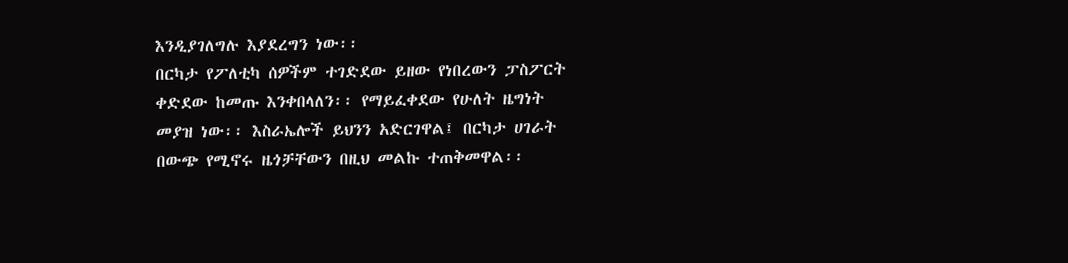እንዲያገለግሉ እያደረግን ነው፡፡
በርካታ የፖለቲካ ሰዎችም ተገድደው ይዘው የነበረውን ፓስፖርት ቀድደው ከመጡ እንቀበላለን፡፡ የማይፈቀደው የሁለት ዜግነት መያዝ ነው፡፡ እስራኤሎች ይህንን አድርገዋል፤ በርካታ ሀገራት በውጭ የሚኖሩ ዜጎቻቸውን በዚህ መልኩ ተጠቅመዋል፡፡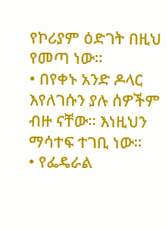የኮሪያም ዕድገት በዚህ የመጣ ነው፡፡
• በየቀኑ አንድ ዶላር እየለገሱን ያሉ ሰዎችም ብዙ ናቸው፡፡ እነዚህን ማሳተፍ ተገቢ ነው፡፡
• የፌዴራል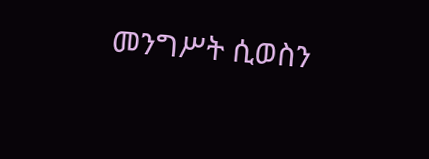መንግሥት ሲወስን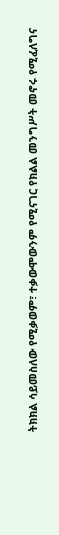ትክክል ሳይመስለው የሚቃወም፣ ተቃውሞውንም የሚናገር የክልል መንግሥት መኖሩ የሚፈለግና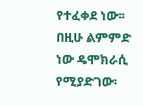የተፈቀደ ነው፡፡ በዚሁ ልምምድ ነው ዴሞክራሲ የሚያድገው፡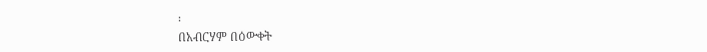፡
በአብርሃም በዕውቀት